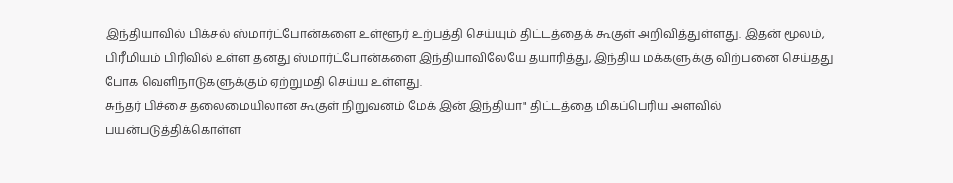இந்தியாவில் பிக்சல் ஸ்மார்ட்போன்களை உள்ளூர் உற்பத்தி செய்யும் திட்டத்தைக் கூகுள் அறிவித்துள்ளது. இதன் மூலம், பிரீமியம் பிரிவில் உள்ள தனது ஸ்மார்ட்போன்களை இந்தியாவிலேயே தயாரித்து, இந்திய மக்களுக்கு விற்பனை செய்தது போக வெளிநாடுகளுக்கும் ஏற்றுமதி செய்ய உள்ளது.
சுந்தர் பிச்சை தலைமையிலான கூகுள் நிறுவனம் மேக் இன் இந்தியா" திட்டத்தை மிகப்பெரிய அளவில் பயன்படுத்திக்கொள்ள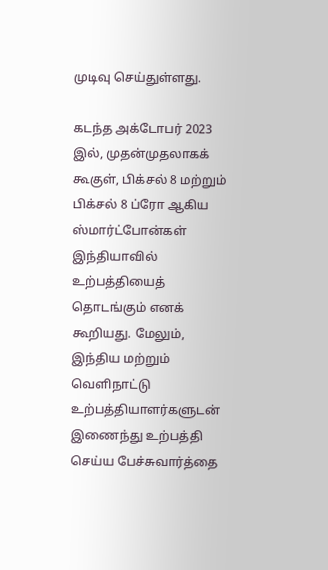முடிவு செய்துள்ளது.

கடந்த அக்டோபர் 2023 இல், முதன்முதலாகக் கூகுள், பிக்சல் 8 மற்றும் பிக்சல் 8 ப்ரோ ஆகிய ஸ்மார்ட்போன்கள் இந்தியாவில் உற்பத்தியைத் தொடங்கும் எனக் கூறியது. மேலும், இந்திய மற்றும் வெளிநாட்டு உற்பத்தியாளர்களுடன் இணைந்து உற்பத்தி செய்ய பேச்சுவார்த்தை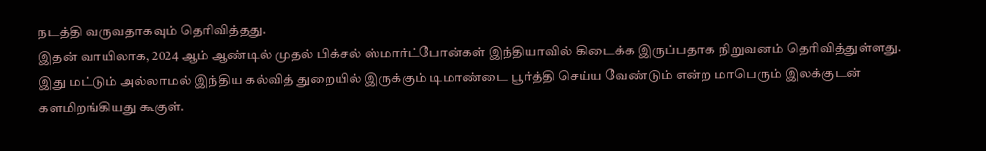நடத்தி வருவதாகவும் தெரிவித்தது.
இதன் வாயிலாக, 2024 ஆம் ஆண்டில் முதல் பிக்சல் ஸ்மார்ட்போன்கள் இந்தியாவில் கிடைக்க இருப்பதாக நிறுவனம் தெரிவித்துள்ளது.
இது மட்டும் அல்லாமல் இந்திய கல்வித் துறையில் இருக்கும் டிமாண்டை பூர்த்தி செய்ய வேண்டும் என்ற மாபெரும் இலக்குடன் களமிறங்கியது கூகுள்.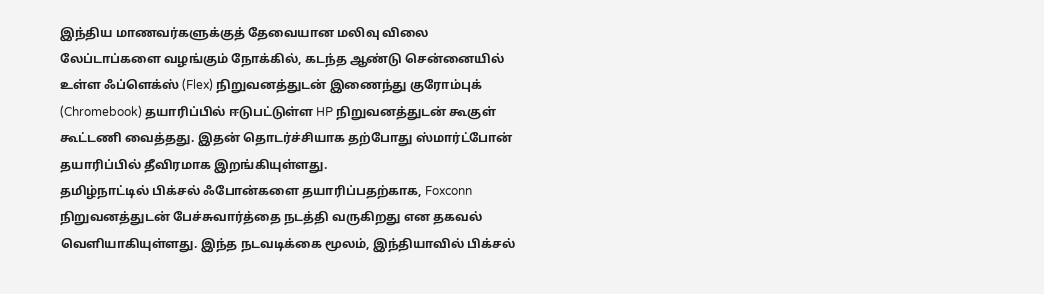இந்திய மாணவர்களுக்குத் தேவையான மலிவு விலை லேப்டாப்களை வழங்கும் நோக்கில், கடந்த ஆண்டு சென்னையில் உள்ள ஃப்ளெக்ஸ் (Flex) நிறுவனத்துடன் இணைந்து குரோம்புக் (Chromebook) தயாரிப்பில் ஈடுபட்டுள்ள HP நிறுவனத்துடன் கூகுள் கூட்டணி வைத்தது. இதன் தொடர்ச்சியாக தற்போது ஸ்மார்ட்போன் தயாரிப்பில் தீவிரமாக இறங்கியுள்ளது.
தமிழ்நாட்டில் பிக்சல் ஃபோன்களை தயாரிப்பதற்காக, Foxconn நிறுவனத்துடன் பேச்சுவார்த்தை நடத்தி வருகிறது என தகவல் வெளியாகியுள்ளது. இந்த நடவடிக்கை மூலம், இந்தியாவில் பிக்சல்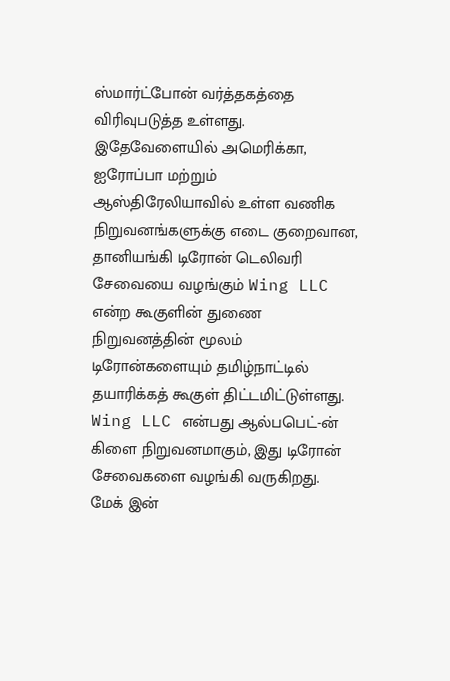ஸ்மார்ட்போன் வர்த்தகத்தை விரிவுபடுத்த உள்ளது.
இதேவேளையில் அமெரிக்கா, ஐரோப்பா மற்றும் ஆஸ்திரேலியாவில் உள்ள வணிக நிறுவனங்களுக்கு எடை குறைவான, தானியங்கி டிரோன் டெலிவரி சேவையை வழங்கும் Wing LLC என்ற கூகுளின் துணை நிறுவனத்தின் மூலம் டிரோன்களையும் தமிழ்நாட்டில் தயாரிக்கத் கூகுள் திட்டமிட்டுள்ளது. Wing LLC என்பது ஆல்பபெட்-ன் கிளை நிறுவனமாகும், இது டிரோன் சேவைகளை வழங்கி வருகிறது.
மேக் இன்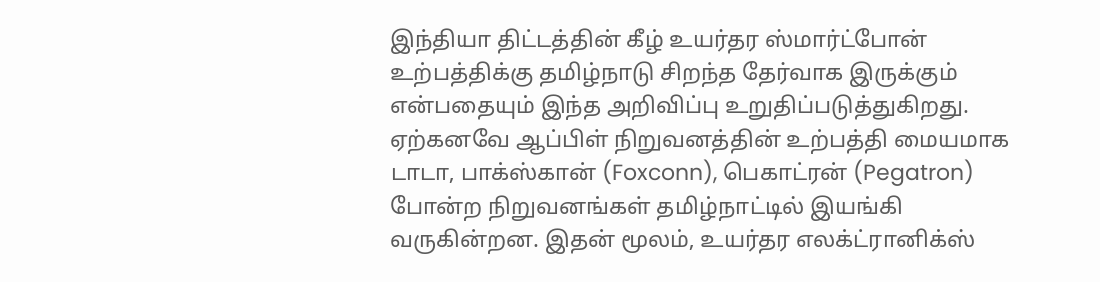இந்தியா திட்டத்தின் கீழ் உயர்தர ஸ்மார்ட்போன் உற்பத்திக்கு தமிழ்நாடு சிறந்த தேர்வாக இருக்கும் என்பதையும் இந்த அறிவிப்பு உறுதிப்படுத்துகிறது.
ஏற்கனவே ஆப்பிள் நிறுவனத்தின் உற்பத்தி மையமாக டாடா, பாக்ஸ்கான் (Foxconn), பெகாட்ரன் (Pegatron) போன்ற நிறுவனங்கள் தமிழ்நாட்டில் இயங்கி வருகின்றன. இதன் மூலம், உயர்தர எலக்ட்ரானிக்ஸ்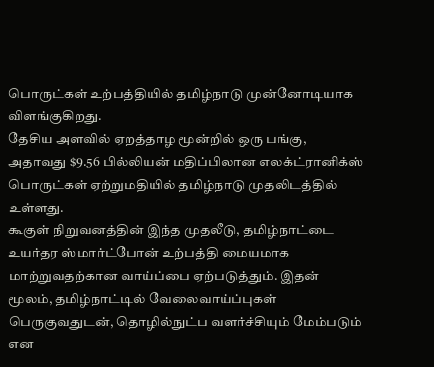பொருட்கள் உற்பத்தியில் தமிழ்நாடு முன்னோடியாக விளங்குகிறது.
தேசிய அளவில் ஏறத்தாழ மூன்றில் ஒரு பங்கு, அதாவது $9.56 பில்லியன் மதிப்பிலான எலக்ட்ரானிக்ஸ் பொருட்கள் ஏற்றுமதியில் தமிழ்நாடு முதலிடத்தில் உள்ளது.
கூகுள் நிறுவனத்தின் இந்த முதலீடு, தமிழ்நாட்டை உயர்தர ஸ்மார்ட்போன் உற்பத்தி மையமாக மாற்றுவதற்கான வாய்ப்பை ஏற்படுத்தும். இதன் மூலம், தமிழ்நாட்டில் வேலைவாய்ப்புகள் பெருகுவதுடன், தொழில்நுட்ப வளர்ச்சியும் மேம்படும் என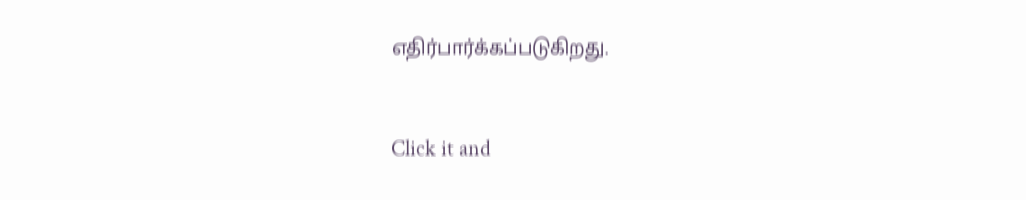எதிர்பார்க்கப்படுகிறது.


Click it and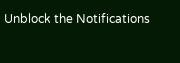Unblock the Notifications